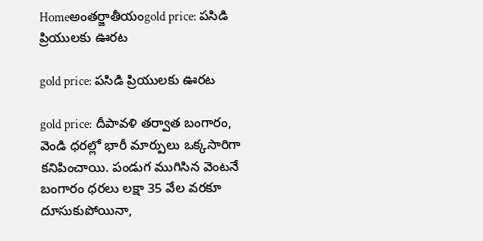Homeఅంతర్జాతీయంgold price: పసిడి ప్రియులకు ఊరట

gold price: పసిడి ప్రియులకు ఊరట

gold price: దీపావళి తర్వాత బంగారం, వెండి ధరల్లో భారీ మార్పులు ఒక్కసారిగా కనిపించాయి. పండుగ ముగిసిన వెంటనే బంగారం ధరలు లక్షా 35 వేల వరకూ దూసుకుపోయినా,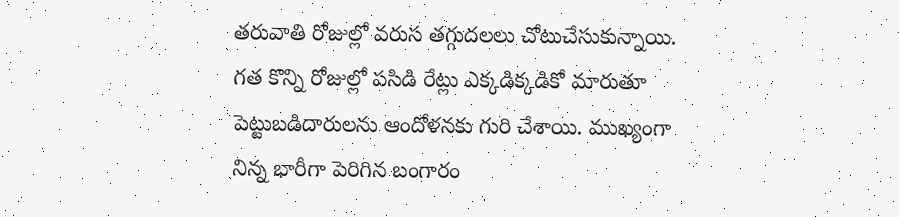తరువాతి రోజుల్లో వరుస తగ్గుదలలు చోటుచేసుకున్నాయి. గత కొన్ని రోజుల్లో పసిడి రేట్లు ఎక్కడిక్కడికో మారుతూ పెట్టుబడిదారులను ఆందోళనకు గురి చేశాయి. ముఖ్యంగా నిన్న భారీగా పెరిగిన బంగారం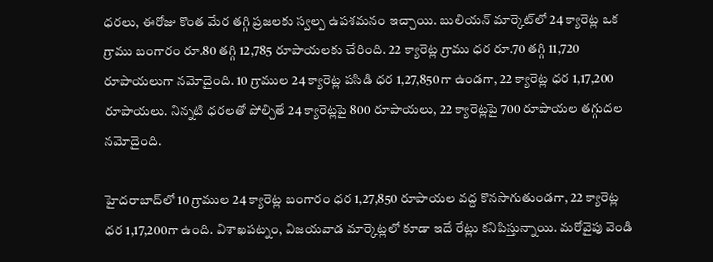ధరలు, ఈరోజు కొంత మేర తగ్గి ప్రజలకు స్వల్ప ఉపశమనం ఇచ్చాయి. బులియన్ మార్కెట్‌లో 24 క్యారెట్ల ఒక గ్రాము బంగారం రూ.80 తగ్గి 12,785 రూపాయలకు చేరింది. 22 క్యారెట్ల గ్రాము ధర రూ.70 తగ్గి 11,720 రూపాయలుగా నమోదైంది. 10 గ్రాముల 24 క్యారెట్ల పసిడి ధర 1,27,850గా ఉండగా, 22 క్యారెట్ల ధర 1,17,200 రూపాయలు. నిన్నటి ధరలతో పోల్చితే 24 క్యారెట్లపై 800 రూపాయలు, 22 క్యారెట్లపై 700 రూపాయల తగ్గుదల నమోదైంది.

హైదరాబాద్‌లో 10 గ్రాముల 24 క్యారెట్ల బంగారం ధర 1,27,850 రూపాయల వద్ద కొనసాగుతుండగా, 22 క్యారెట్ల ధర 1,17,200గా ఉంది. విశాఖపట్నం, విజయవాడ మార్కెట్లలో కూడా ఇదే రేట్లు కనిపిస్తున్నాయి. మరోవైపు వెండి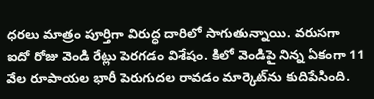ధరలు మాత్రం పూర్తిగా విరుద్ధ దారిలో సాగుతున్నాయి. వరుసగా ఐదో రోజు వెండి రేట్లు పెరగడం విశేషం. కిలో వెండిపై నిన్న ఏకంగా 11 వేల రూపాయల భారీ పెరుగుదల రావడం మార్కెట్‌ను కుదిపేసింది.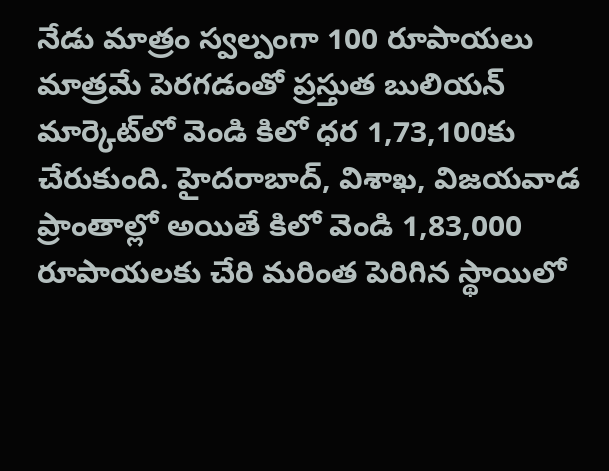నేడు మాత్రం స్వల్పంగా 100 రూపాయలు మాత్రమే పెరగడంతో ప్రస్తుత బులియన్ మార్కెట్‌లో వెండి కిలో ధర 1,73,100కు చేరుకుంది. హైదరాబాద్, విశాఖ, విజయవాడ ప్రాంతాల్లో అయితే కిలో వెండి 1,83,000 రూపాయలకు చేరి మరింత పెరిగిన స్థాయిలో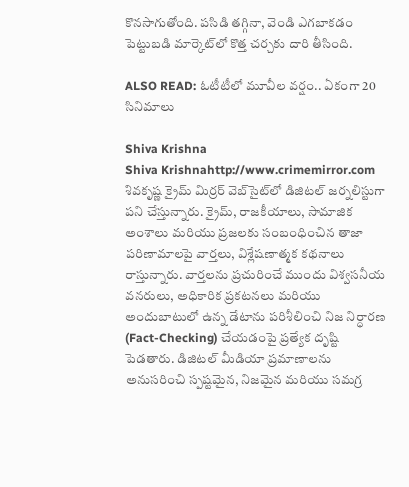కొనసాగుతోంది. పసిడి తగ్గినా, వెండి ఎగబాకడం పెట్టుబడి మార్కెట్‌లో కొత్త చర్చకు దారి తీసింది.

ALSO READ: ఓటీటీలో మూవీల వర్షం.. ఏకంగా 20 సినిమాలు

Shiva Krishna
Shiva Krishnahttp://www.crimemirror.com
శివకృష్ణ క్రైమ్ మిర్రర్ వెబ్‌సైట్‌లో డిజిటల్ జర్నలిస్టుగా పని చేస్తున్నారు. క్రైమ్, రాజకీయాలు, సామాజిక అంశాలు మరియు ప్రజలకు సంబంధించిన తాజా పరిణామాలపై వార్తలు, విశ్లేషణాత్మక కథనాలు రాస్తున్నారు. వార్తలను ప్రచురించే ముందు విశ్వసనీయ వనరులు, అధికారిక ప్రకటనలు మరియు అందుబాటులో ఉన్న డేటాను పరిశీలించి నిజ నిర్ధారణ (Fact-Checking) చేయడంపై ప్రత్యేక దృష్టి పెడతారు. డిజిటల్ మీడియా ప్రమాణాలను అనుసరించి స్పష్టమైన, నిజమైన మరియు సమగ్ర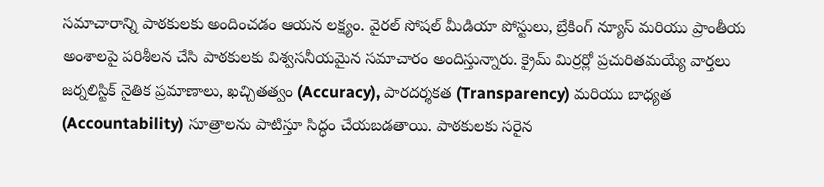సమాచారాన్ని పాఠకులకు అందించడం ఆయన లక్ష్యం. వైరల్ సోషల్ మీడియా పోస్టులు, బ్రేకింగ్ న్యూస్ మరియు ప్రాంతీయ అంశాలపై పరిశీలన చేసి పాఠకులకు విశ్వసనీయమైన సమాచారం అందిస్తున్నారు. క్రైమ్ మిర్రర్లో ప్రచురితమయ్యే వార్తలు జర్నలిస్టిక్ నైతిక ప్రమాణాలు, ఖచ్చితత్వం (Accuracy), పారదర్శకత (Transparency) మరియు బాధ్యత (Accountability) సూత్రాలను పాటిస్తూ సిద్ధం చేయబడతాయి. పాఠకులకు సరైన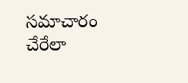సమాచారం చేరేలా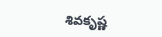శివకృష్ణ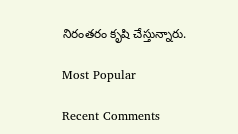నిరంతరం కృషి చేస్తున్నారు.

Most Popular

Recent Comments